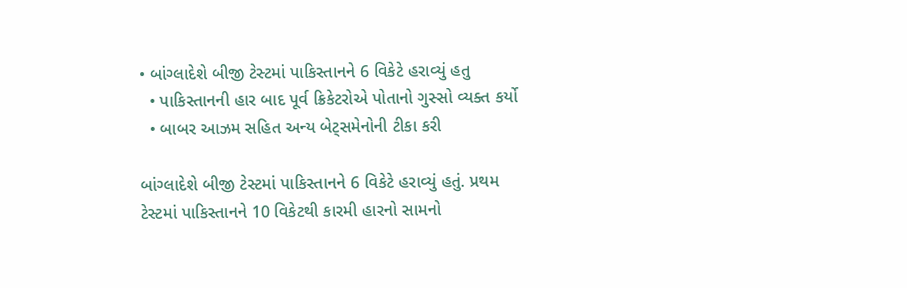• બાંગ્લાદેશે બીજી ટેસ્ટમાં પાકિસ્તાનને 6 વિકેટે હરાવ્યું હતુ
  • પાકિસ્તાનની હાર બાદ પૂર્વ ક્રિકેટરોએ પોતાનો ગુસ્સો વ્યક્ત કર્યો
  • બાબર આઝમ સહિત અન્ય બેટ્સમેનોની ટીકા કરી

બાંગ્લાદેશે બીજી ટેસ્ટમાં પાકિસ્તાનને 6 વિકેટે હરાવ્યું હતું. પ્રથમ ટેસ્ટમાં પાકિસ્તાનને 10 વિકેટથી કારમી હારનો સામનો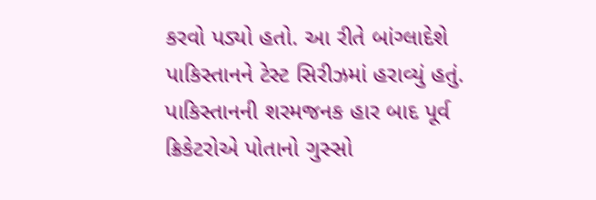કરવો પડ્યો હતો. આ રીતે બાંગ્લાદેશે પાકિસ્તાનને ટેસ્ટ સિરીઝમાં હરાવ્યું હતું. પાકિસ્તાનની શરમજનક હાર બાદ પૂર્વ ક્રિકેટરોએ પોતાનો ગુસ્સો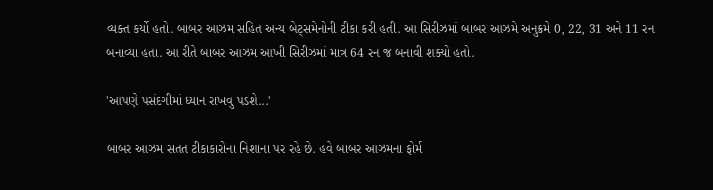વ્યક્ત કર્યો હતો. બાબર આઝમ સહિત અન્ય બેટ્સમેનોની ટીકા કરી હતી. આ સિરીઝમાં બાબર આઝમે અનુક્રમે 0, 22, 31 અને 11 રન બનાવ્યા હતા. આ રીતે બાબર આઝમ આખી સિરીઝમાં માત્ર 64 રન જ બનાવી શક્યો હતો.

'આપણે પસંદગીમાં ધ્યાન રાખવુ પડશે...'

બાબર આઝમ સતત ટીકાકારોના નિશાના પર રહે છે. હવે બાબર આઝમના ફોર્મ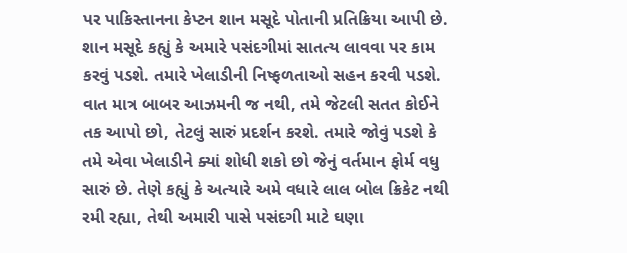પર પાકિસ્તાનના કેપ્ટન શાન મસૂદે પોતાની પ્રતિક્રિયા આપી છે. શાન મસૂદે કહ્યું કે અમારે પસંદગીમાં સાતત્ય લાવવા પર કામ કરવું પડશે. તમારે ખેલાડીની નિષ્ફળતાઓ સહન કરવી પડશે. વાત માત્ર બાબર આઝમની જ નથી, તમે જેટલી સતત કોઈને તક આપો છો, તેટલું સારું પ્રદર્શન કરશે. તમારે જોવું પડશે કે તમે એવા ખેલાડીને ક્યાં શોધી શકો છો જેનું વર્તમાન ફોર્મ વધુ સારું છે. તેણે કહ્યું કે અત્યારે અમે વધારે લાલ બોલ ક્રિકેટ નથી રમી રહ્યા, તેથી અમારી પાસે પસંદગી માટે ઘણા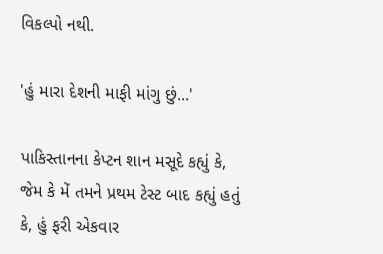વિકલ્પો નથી.

'હું મારા દેશની માફી માંગુ છું...'

પાકિસ્તાનના કેપ્ટન શાન મસૂદે કહ્યું કે, જેમ કે મેં તમને પ્રથમ ટેસ્ટ બાદ કહ્યું હતું કે, હું ફરી એકવાર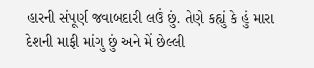હારની સંપૂર્ણ જવાબદારી લઉં છું. તેણે કહ્યું કે હું મારા દેશની માફી માંગુ છું અને મેં છેલ્લી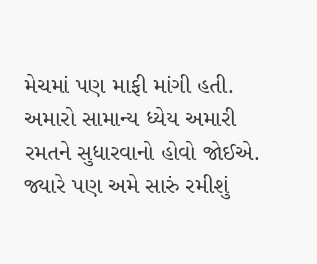મેચમાં પણ માફી માંગી હતી. અમારો સામાન્ય ધ્યેય અમારી રમતને સુધારવાનો હોવો જોઈએ. જ્યારે પણ અમે સારું રમીશું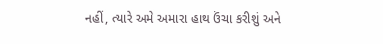નહીં, ત્યારે અમે અમારા હાથ ઉંચા કરીશું અને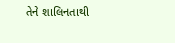તેને શાલિનતાથી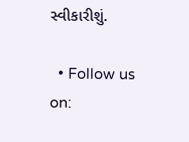સ્વીકારીશું.

  • Follow us on: